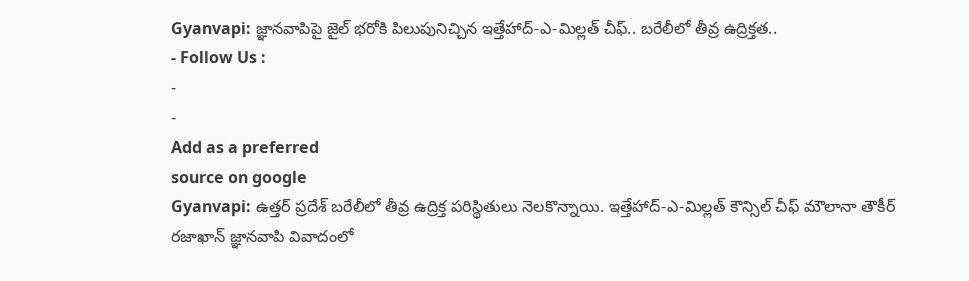Gyanvapi: జ్ఞానవాపిపై జైల్ భరోకి పిలుపునిచ్చిన ఇత్తేహాద్-ఎ-మిల్లత్ చీఫ్.. బరేలీలో తీవ్ర ఉద్రిక్తత..
- Follow Us :
-
-
Add as a preferred
source on google
Gyanvapi: ఉత్తర్ ప్రదేశ్ బరేలీలో తీవ్ర ఉద్రిక్త పరిస్థితులు నెలకొన్నాయి. ఇత్తేహాద్-ఎ-మిల్లత్ కౌన్సిల్ చీఫ్ మౌలానా తౌకీర్ రజాఖాన్ జ్ఞానవాపి వివాదంలో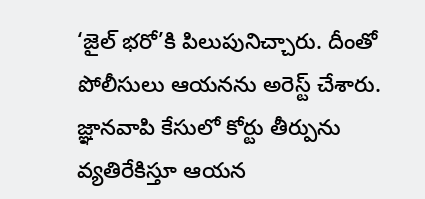‘జైల్ భరో’కి పిలుపునిచ్చారు. దీంతో పోలీసులు ఆయనను అరెస్ట్ చేశారు. జ్ఞానవాపి కేసులో కోర్టు తీర్పును వ్యతిరేకిస్తూ ఆయన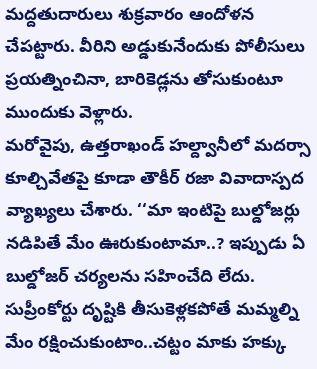మద్దతుదారులు శుక్రవారం ఆందోళన చేపట్టారు. వీరిని అడ్డుకునేందుకు పోలీసులు ప్రయత్నించినా, బారికెడ్లను తోసుకుంటూ ముందుకు వెళ్లారు.
మరోవైపు, ఉత్తరాఖండ్ హల్ద్వానీలో మదర్సా కూల్చివేతపై కూడా తౌకీర్ రజా వివాదాస్పద వ్యాఖ్యలు చేశారు. ‘‘మా ఇంటిపై బుల్డోజర్లు నడిపితే మేం ఊరుకుంటామా..? ఇప్పుడు ఏ బుల్డోజర్ చర్యలను సహించేది లేదు. సుప్రీంకోర్టు దృష్టికి తీసుకెళ్లకపోతే మమ్మల్ని మేం రక్షించుకుంటాం..చట్టం మాకు హక్కు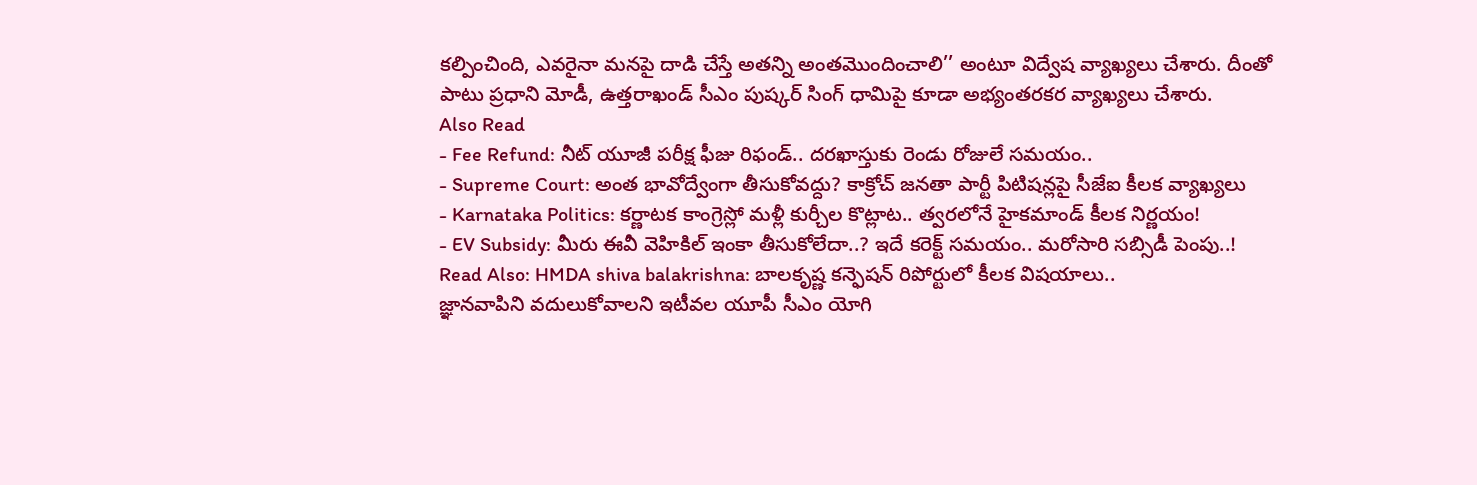కల్పించింది, ఎవరైనా మనపై దాడి చేస్తే అతన్ని అంతమొందించాలి’’ అంటూ విద్వేష వ్యాఖ్యలు చేశారు. దీంతో పాటు ప్రధాని మోడీ, ఉత్తరాఖండ్ సీఎం పుష్కర్ సింగ్ ధామిపై కూడా అభ్యంతరకర వ్యాఖ్యలు చేశారు.
Also Read
- Fee Refund: నీట్ యూజీ పరీక్ష ఫీజు రిఫండ్.. దరఖాస్తుకు రెండు రోజులే సమయం..
- Supreme Court: అంత భావోద్వేంగా తీసుకోవద్దు? కాక్రోచ్ జనతా పార్టీ పిటిషన్లపై సీజేఐ కీలక వ్యాఖ్యలు
- Karnataka Politics: కర్ణాటక కాంగ్రెస్లో మళ్లీ కుర్చీల కొట్లాట.. త్వరలోనే హైకమాండ్ కీలక నిర్ణయం!
- EV Subsidy: మీరు ఈవీ వెహికిల్ ఇంకా తీసుకోలేదా..? ఇదే కరెక్ట్ సమయం.. మరోసారి సబ్సిడీ పెంపు..!
Read Also: HMDA shiva balakrishna: బాలకృష్ణ కన్ఫెషన్ రిపోర్టులో కీలక విషయాలు..
జ్ఞానవాపిని వదులుకోవాలని ఇటీవల యూపీ సీఎం యోగి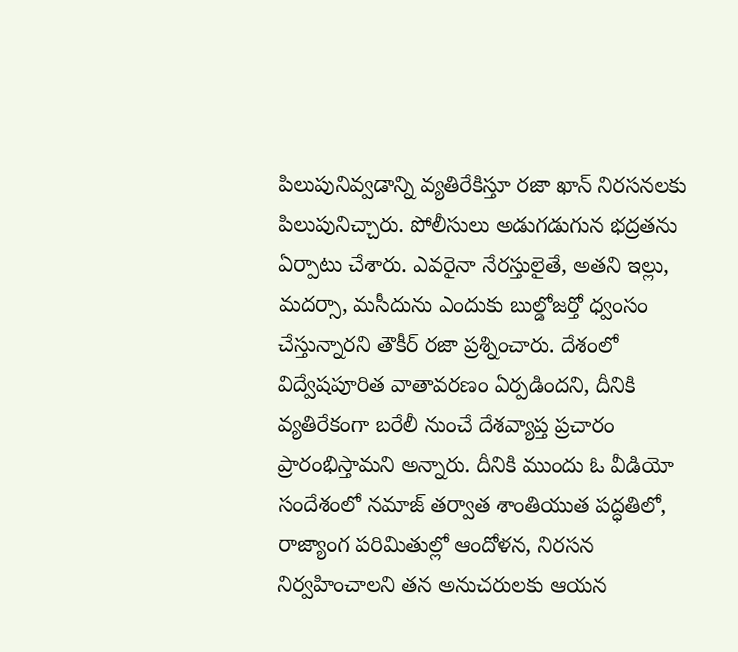పిలుపునివ్వడాన్ని వ్యతిరేకిస్తూ రజా ఖాన్ నిరసనలకు పిలుపునిచ్చారు. పోలీసులు అడుగడుగున భద్రతను ఏర్పాటు చేశారు. ఎవరైనా నేరస్తులైతే, అతని ఇల్లు, మదర్సా, మసీదును ఎందుకు బుల్డోజర్తో ధ్వంసం చేస్తున్నారని తౌకీర్ రజా ప్రశ్నించారు. దేశంలో విద్వేషపూరిత వాతావరణం ఏర్పడిందని, దీనికి వ్యతిరేకంగా బరేలీ నుంచే దేశవ్యాప్త ప్రచారం ప్రారంభిస్తామని అన్నారు. దీనికి ముందు ఓ వీడియో సందేశంలో నమాజ్ తర్వాత శాంతియుత పద్ధతిలో, రాజ్యాంగ పరిమితుల్లో ఆందోళన, నిరసన నిర్వహించాలని తన అనుచరులకు ఆయన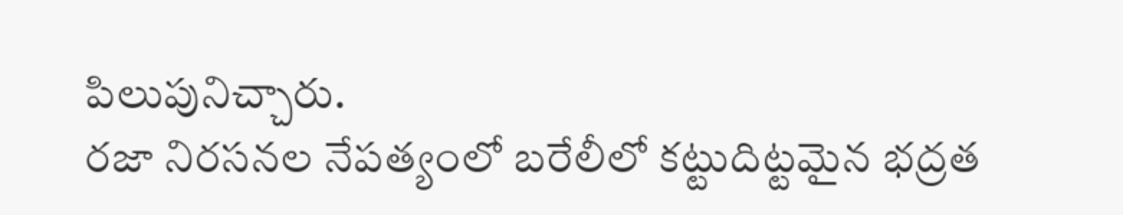పిలుపునిచ్చారు.
రజా నిరసనల నేపత్యంలో బరేలీలో కట్టుదిట్టమైన భద్రత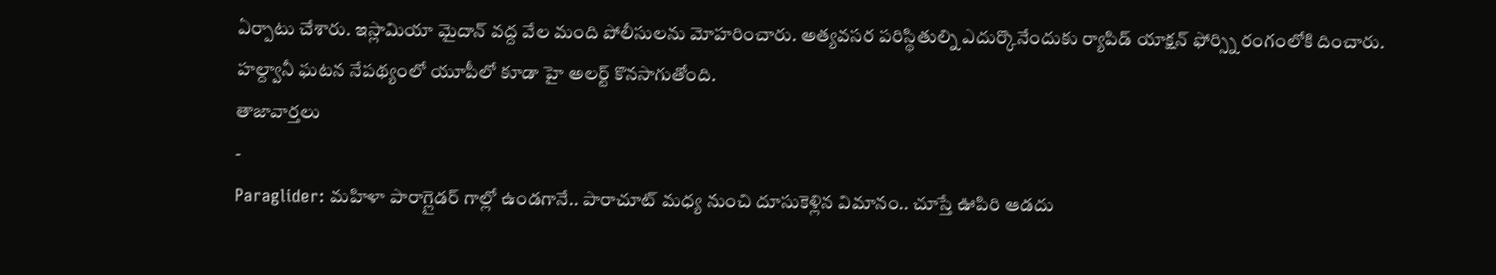ఏర్పాటు చేశారు. ఇస్లామియా మైదాన్ వద్ద వేల మంది పోలీసులను మోహరించారు. అత్యవసర పరిస్థితుల్ని ఎదుర్కొనేందుకు ర్యాపిడ్ యాక్షన్ ఫోర్స్ని రంగంలోకి దించారు. హల్ద్వానీ ఘటన నేపథ్యంలో యూపీలో కూడా హై అలర్ట్ కొనసాగుతోంది.
తాజావార్తలు
-
Paraglider: మహిళా పారాగ్లైడర్ గాల్లో ఉండగానే.. పారాచూట్ మధ్య నుంచి దూసుకెళ్లిన విమానం.. చూస్తే ఊపిరి ఆడదు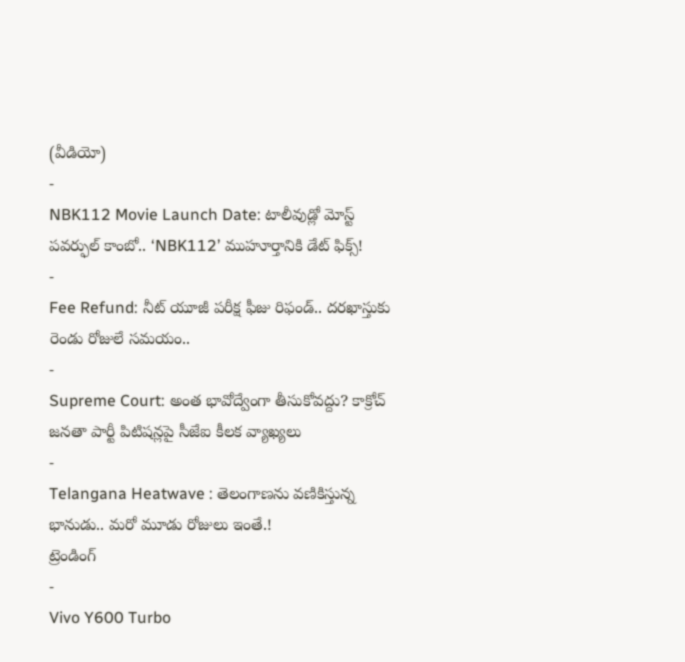(వీడియో)
-
NBK112 Movie Launch Date: టాలీవుడ్లో మోస్ట్ పవర్ఫుల్ కాంబో.. ‘NBK112’ ముహూర్తానికి డేట్ ఫిక్స్!
-
Fee Refund: నీట్ యూజీ పరీక్ష ఫీజు రిఫండ్.. దరఖాస్తుకు రెండు రోజులే సమయం..
-
Supreme Court: అంత భావోద్వేంగా తీసుకోవద్దు? కాక్రోచ్ జనతా పార్టీ పిటిషన్లపై సీజేఐ కీలక వ్యాఖ్యలు
-
Telangana Heatwave : తెలంగాణను వణికిస్తున్న భానుడు.. మరో మూడు రోజులు ఇంతే.!
ట్రెండింగ్
-
Vivo Y600 Turbo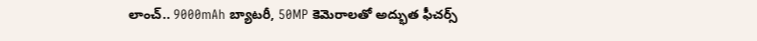లాంచ్.. 9000mAh బ్యాటరీ, 50MP కెమెరాలతో అద్భుత ఫీచర్స్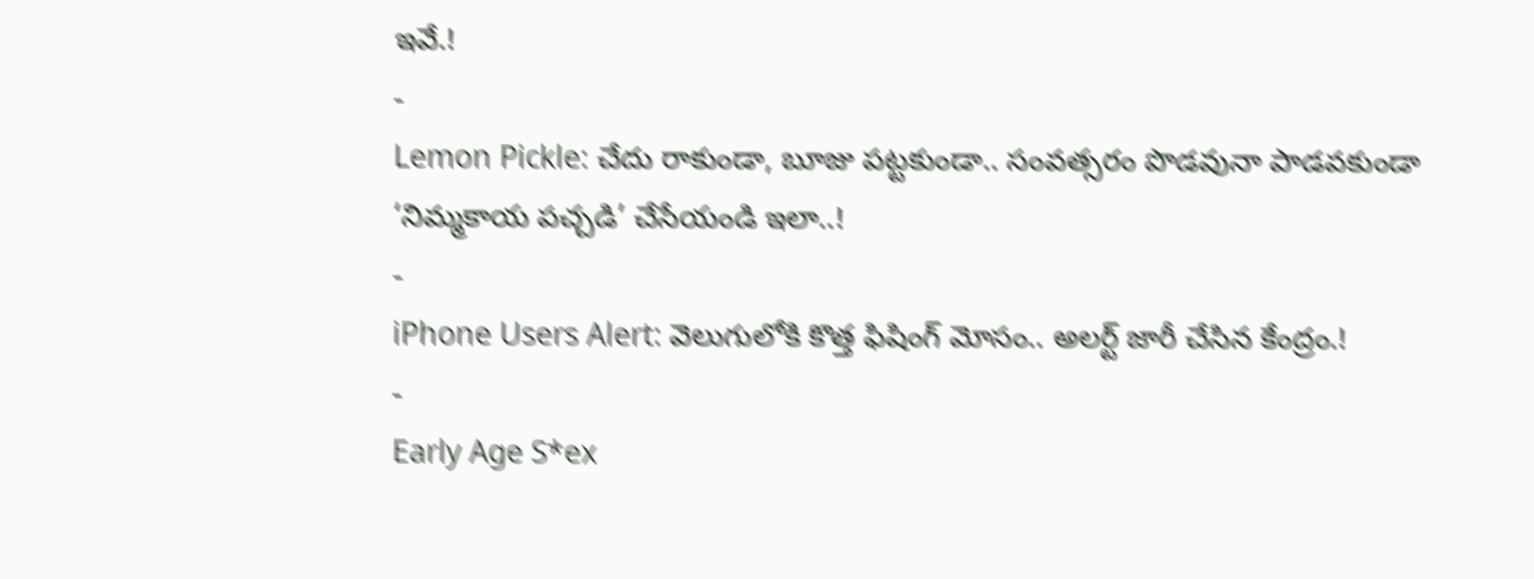ఇవే.!
-
Lemon Pickle: చేదు రాకుండా, బూజు పట్టకుండా.. సంవత్సరం పొడవునా పాడవకుండా ‘నిమ్మకాయ పచ్చడి’ చేసేయండి ఇలా..!
-
iPhone Users Alert: వెలుగులోకి కొత్త ఫిషింగ్ మోసం.. అలర్ట్ జారీ చేసిన కేంద్రం.!
-
Early Age S*ex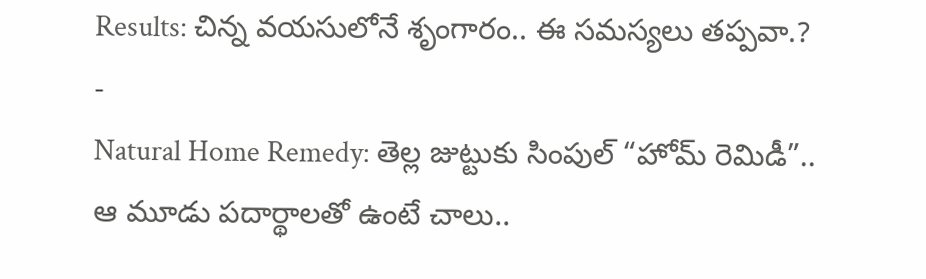Results: చిన్న వయసులోనే శృంగారం.. ఈ సమస్యలు తప్పవా.?
-
Natural Home Remedy: తెల్ల జుట్టుకు సింపుల్ “హోమ్ రెమిడీ”.. ఆ మూడు పదార్థాలతో ఉంటే చాలు..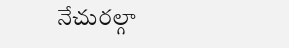నేచురల్గా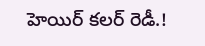హెయిర్ కలర్ రెడీ.!